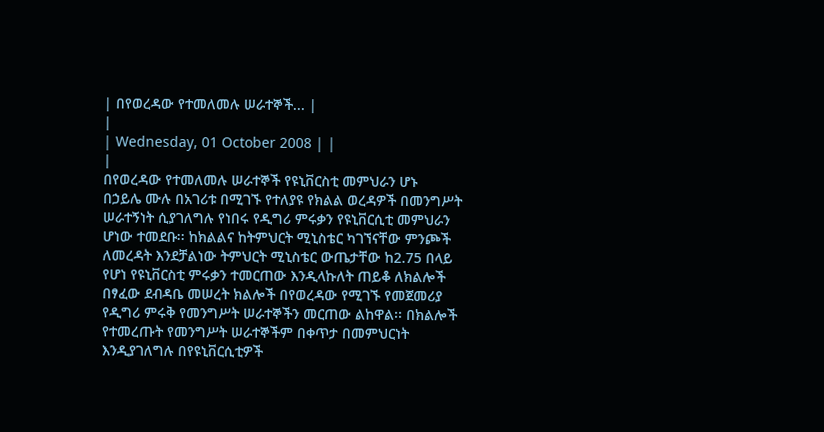| በየወረዳው የተመለመሉ ሠራተኞች... |
|
| Wednesday, 01 October 2008 | |
|
በየወረዳው የተመለመሉ ሠራተኞች የዩኒቨርስቲ መምህራን ሆኑ
በኃይሌ ሙሉ በአገሪቱ በሚገኙ የተለያዩ የክልል ወረዳዎች በመንግሥት ሠራተኝነት ሲያገለግሉ የነበሩ የዲግሪ ምሩቃን የዩኒቨርሲቲ መምህራን ሆነው ተመደቡ፡፡ ከክልልና ከትምህርት ሚኒስቴር ካገኘናቸው ምንጮች ለመረዳት እንደቻልነው ትምህርት ሚኒስቴር ውጤታቸው ከ2.75 በላይ የሆነ የዩኒቨርስቲ ምሩቃን ተመርጠው እንዲላኩለት ጠይቆ ለክልሎች በፃፈው ደብዳቤ መሠረት ክልሎች በየወረዳው የሚገኙ የመጀመሪያ የዲግሪ ምሩቅ የመንግሥት ሠራተኞችን መርጠው ልከዋል፡፡ በክልሎች የተመረጡት የመንግሥት ሠራተኞችም በቀጥታ በመምህርነት እንዲያገለግሉ በየዩኒቨርሲቲዎች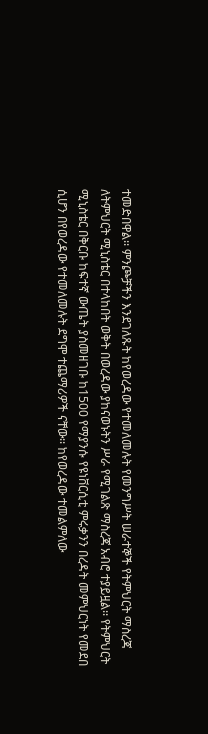ተመድበዋል፡፡ ምንጮቻችን እንደገለጹት ከየወረዳው የተመለመሉት የመንግሥት ሠራተኞች የትምህርት ማስረጃ ለትምህርት ሚኒስቴር በተላከበት ወቅት በወረዳው ያከናወኑትን ሥራ የሚገልጽ ማስረጃ አብሮ ተያይዟል፡፡ የትምህርት ሚኒስቴር በቅርቡ ከፍተኛ ውጤት ያስመዘገቡ ከ1500 የማያንሱ የዩነቨርሲቲ ምሩቃንን በረዳት መምህርነት የመደበ ሲሆን በየወረዳው የተመለመሉት ደግሞ ተጨማሪዎች ናቸው፡፡ ከየወረዳው ተመልምለው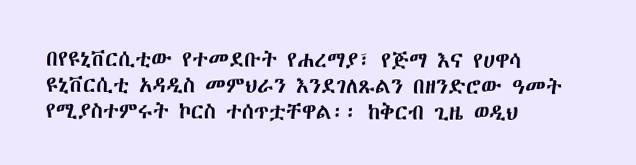በየዩኒቨርሲቲው የተመደቡት የሐረማያ፣ የጅማ እና የሀዋሳ ዩኒቨርሲቲ አዳዲስ መምህራን እንደገለጹልን በዘንድሮው ዓመት የሚያስተምሩት ኮርስ ተሰጥቷቸዋል፡፡ ከቅርብ ጊዜ ወዲህ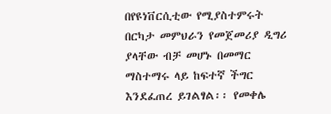በየዩነቨርሲቲው የሚያስተምሩት በርካታ መምህራን የመጀመሪያ ዲግሪ ያላቸው ብቻ መሆኑ በመማር ማስተማሩ ላይ ከፍተኛ ችግር እንደፈጠረ ይገልፃል፡፡ የመቀሌ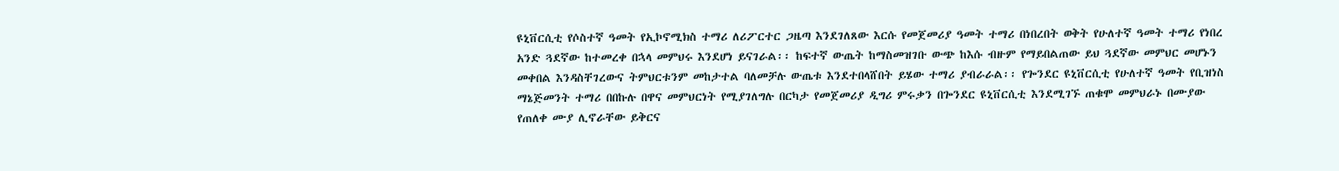ዩኒቨርሲቲ የሶስተኛ ዓመት የኢኮኖሚክስ ተማሪ ለሪፖርተር ጋዜጣ እንደገለጸው እርሱ የመጀመሪያ ዓመት ተማሪ በነበረበት ወቅት የሁለተኛ ዓመት ተማሪ የነበረ አንድ ጓደኛው ከተመረቀ በኋላ መምህሩ እንደሆነ ይናገራል፡፡ ከፍተኛ ውጤት ከማስመዝገቡ ውጭ ከእሱ ብዙም የማይበልጠው ይህ ጓደኛው መምህር መሆኑን መቀበል እንዳስቸገረውና ትምህርቱንም መከታተል ባለመቻሉ ውጤቱ እንደተበላሸበት ይሄው ተማሪ ያብራራል፡፡ የጐንደር ዩኒቨርሲቲ የሁለተኛ ዓመት የቢዝነስ ማኔጅመንት ተማሪ በበኩሉ በዋና መምህርነት የሚያገለግሉ በርካታ የመጀመሪያ ዲግሪ ምሩቃን በጐንደር ዩኒቨርሲቲ እንደሚገኙ ጠቁሞ መምህራኑ በሙያው የጠለቀ ሙያ ሊኖራቸው ይቅርና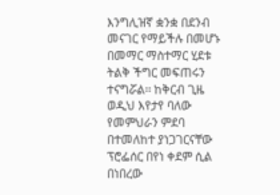እንግሊዝኛ ቋንቋ በደንብ መናገር የማይችሉ በመሆኑ በመማር ማስተማር ሂደቱ ትልቅ ችግር መፍጠሩን ተናግሯል፡፡ ከቅርብ ጊዜ ወዲህ እየታየ ባለው የመምህራን ምደባ በተመለከተ ያነጋገርናቸው ፕሮፌሰር በየነ ቀደም ሲል በነበረው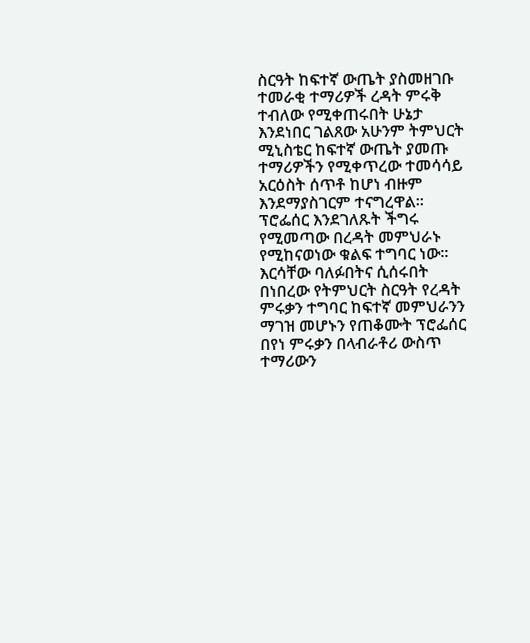ስርዓት ከፍተኛ ውጤት ያስመዘገቡ ተመራቂ ተማሪዎች ረዳት ምሩቅ ተብለው የሚቀጠሩበት ሁኔታ እንደነበር ገልጸው አሁንም ትምህርት ሚኒስቴር ከፍተኛ ውጤት ያመጡ ተማሪዎችን የሚቀጥረው ተመሳሳይ አርዕስት ሰጥቶ ከሆነ ብዙም እንደማያስገርም ተናግረዋል፡፡ ፕሮፌሰር እንደገለጹት ችግሩ የሚመጣው በረዳት መምህራኑ የሚከናወነው ቁልፍ ተግባር ነው፡፡ እርሳቸው ባለፉበትና ሲሰሩበት በነበረው የትምህርት ስርዓት የረዳት ምሩቃን ተግባር ከፍተኛ መምህራንን ማገዝ መሆኑን የጠቆሙት ፕሮፌሰር በየነ ምሩቃን በላብራቶሪ ውስጥ ተማሪውን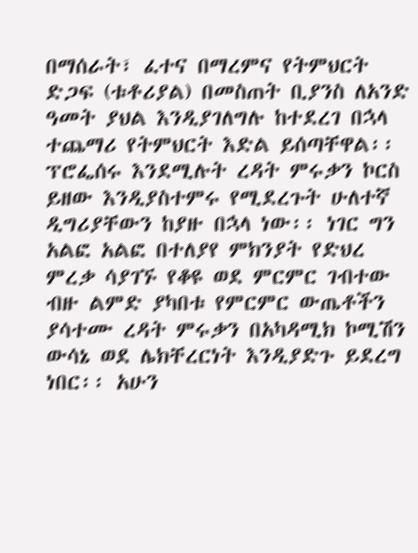በማሰራት፣ ፈተና በማረምና የትምህርት ድጋፍ (ቱቶሪያል) በመስጠት ቢያንስ ለአንድ ዓመት ያህል እንዲያገለግሉ ከተደረገ በኋላ ተጨማሪ የትምህርት እድል ይሰጣቸዋል፡፡ ፕሮፌሰሩ እንደሚሉት ረዳት ምሩቃን ኮርስ ይዘው እንዲያስተምሩ የሚደረጉት ሁለተኛ ዲግሪያቸውን ከያዙ በኋላ ነው፡፡ ነገር ግን አልፎ አልፎ በተለያየ ምክንያት የድህረ ምረቃ ሳያገኙ የቆዩ ወደ ምርምር ገብተው ብዙ ልምድ ያካበቱ የምርምር ውጤቶችን ያሳተሙ ረዳት ምሩቃን በአካዳሚክ ኮሚሽን ውሳኔ ወደ ሌክቸረርነት እንዲያድጉ ይደረግ ነበር፡፡ አሁን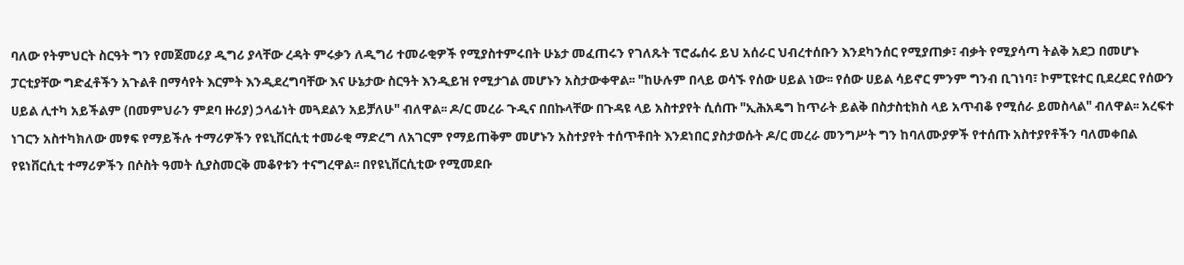ባለው የትምህርት ስርዓት ግን የመጀመሪያ ዲግሪ ያላቸው ረዳት ምሩቃን ለዲግሪ ተመራቂዎች የሚያስተምሩበት ሁኔታ መፈጠሩን የገለጹት ፕሮፌሰሩ ይህ አሰራር ህብረተሰቡን እንደካንሰር የሚያጠቃ፣ ብቃት የሚያሳጣ ትልቅ አደጋ በመሆኑ ፓርቲያቸው ግድፈቶችን አጉልቶ በማሳየት እርምት እንዲደረግባቸው እና ሁኔታው ስርዓት እንዲይዝ የሚታገል መሆኑን አስታውቀዋል፡፡ "ከሁሉም በላይ ወሳኙ የሰው ሀይል ነው፡፡ የሰው ሀይል ሳይኖር ምንም ግንብ ቢገነባ፣ ኮምፒዩተር ቢደረደር የሰውን ሀይል ሊተካ አይችልም (በመምህራን ምደባ ዙሪያ) ኃላፊነት መጓደልን አይቻለሁ" ብለዋል፡፡ ዶ/ር መረራ ጉዲና በበኩላቸው በጉዳዩ ላይ አስተያየት ሲሰጡ "ኢሕአዴግ ከጥራት ይልቅ በስታስቲክስ ላይ አጥብቆ የሚሰራ ይመስላል" ብለዋል፡፡ አረፍተ ነገርን አስተካክለው መፃፍ የማይችሉ ተማሪዎችን የዩኒቨርሲቲ ተመራቂ ማድረግ ለአገርም የማይጠቅም መሆኑን አስተያየት ተሰጥቶበት እንደነበር ያስታወሱት ዶ/ር መረራ መንግሥት ግን ከባለሙያዎች የተሰጡ አስተያየቶችን ባለመቀበል የዩነቨርሲቲ ተማሪዎችን በሶስት ዓመት ሲያስመርቅ መቆየቱን ተናግረዋል፡፡ በየዩኒቨርሲቲው የሚመደቡ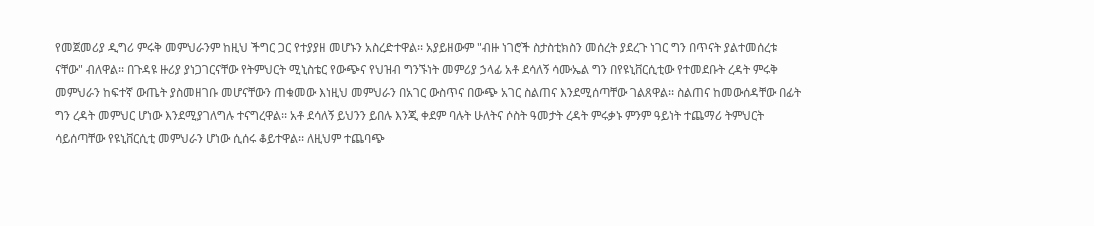የመጀመሪያ ዲግሪ ምሩቅ መምህራንም ከዚህ ችግር ጋር የተያያዘ መሆኑን አስረድተዋል፡፡ አያይዘውም "ብዙ ነገሮች ስታስቲክስን መሰረት ያደረጉ ነገር ግን በጥናት ያልተመሰረቱ ናቸው" ብለዋል፡፡ በጉዳዩ ዙሪያ ያነጋገርናቸው የትምህርት ሚኒስቴር የውጭና የህዝብ ግንኙነት መምሪያ ኃላፊ አቶ ደሳለኝ ሳሙኤል ግን በየዩኒቨርሲቲው የተመደቡት ረዳት ምሩቅ መምህራን ከፍተኛ ውጤት ያስመዘገቡ መሆናቸውን ጠቁመው እነዚህ መምህራን በአገር ውስጥና በውጭ አገር ስልጠና እንደሚሰጣቸው ገልጸዋል፡፡ ስልጠና ከመውሰዳቸው በፊት ግን ረዳት መምህር ሆነው እንደሚያገለግሉ ተናግረዋል፡፡ አቶ ደሳለኝ ይህንን ይበሉ እንጂ ቀደም ባሉት ሁለትና ሶስት ዓመታት ረዳት ምሩቃኑ ምንም ዓይነት ተጨማሪ ትምህርት ሳይሰጣቸው የዩኒቨርሲቲ መምህራን ሆነው ሲሰሩ ቆይተዋል፡፡ ለዚህም ተጨባጭ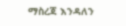ማስረጃ እንዳለን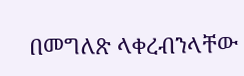በመግለጽ ላቀረብንላቸው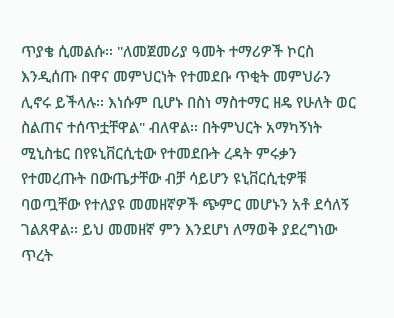ጥያቄ ሲመልሱ፡፡ "ለመጀመሪያ ዓመት ተማሪዎች ኮርስ እንዲሰጡ በዋና መምህርነት የተመደቡ ጥቂት መምህራን ሊኖሩ ይችላሉ፡፡ እነሱም ቢሆኑ በስነ ማስተማር ዘዴ የሁለት ወር ስልጠና ተሰጥቷቸዋል" ብለዋል፡፡ በትምህርት አማካኝነት ሚኒስቴር በየዩኒቨርሲቲው የተመደቡት ረዳት ምሩቃን የተመረጡት በውጤታቸው ብቻ ሳይሆን ዩኒቨርሲቲዎቹ ባወጧቸው የተለያዩ መመዘኛዎች ጭምር መሆኑን አቶ ደሳለኝ ገልጸዋል፡፡ ይህ መመዘኛ ምን እንደሆነ ለማወቅ ያደረግነው ጥረት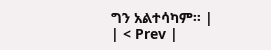ግን አልተሳካም፡፡ |
| < Prev |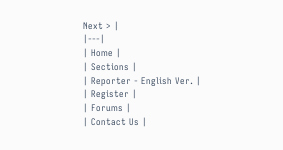Next > |
|---|
| Home |
| Sections |
| Reporter - English Ver. |
| Register |
| Forums |
| Contact Us |